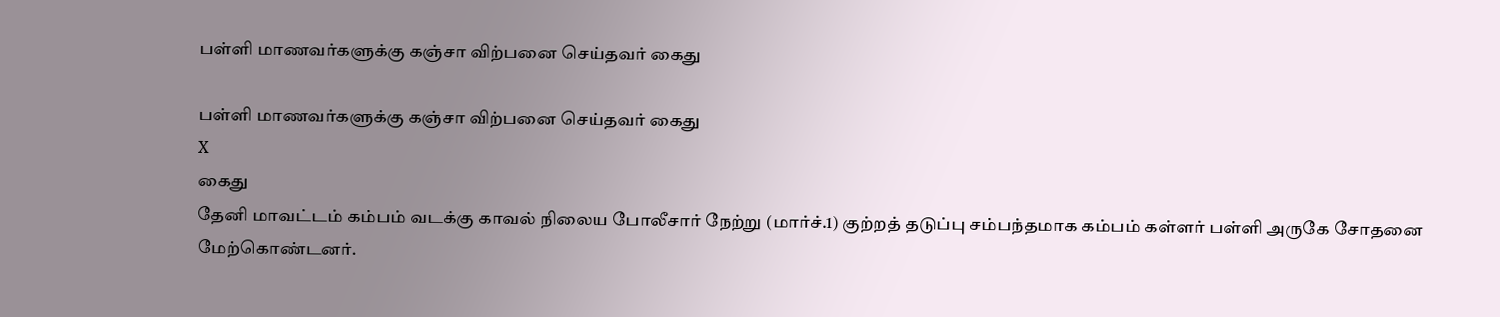பள்ளி மாணவர்களுக்கு கஞ்சா விற்பனை செய்தவர் கைது

பள்ளி மாணவர்களுக்கு கஞ்சா விற்பனை செய்தவர் கைது
X
கைது
தேனி மாவட்டம் கம்பம் வடக்கு காவல் நிலைய போலீசார் நேற்று (மார்ச்.1) குற்றத் தடுப்பு சம்பந்தமாக கம்பம் கள்ளர் பள்ளி அருகே சோதனை மேற்கொண்டனர்.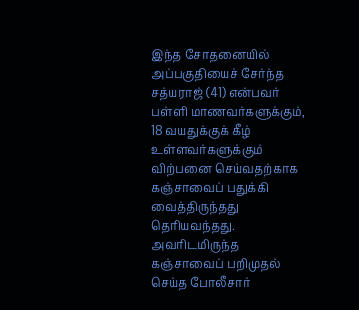இந்த சோதனையில் அப்பகுதியைச் சேர்ந்த சத்யராஜ் (41) என்பவர் பள்ளி மாணவர்களுக்கும், 18 வயதுக்குக் கீழ் உள்ளவர்களுக்கும் விற்பனை செய்வதற்காக கஞ்சாவைப் பதுக்கி வைத்திருந்தது தெரியவந்தது. அவரிடமிருந்த கஞ்சாவைப் பறிமுதல் செய்த போலீசார்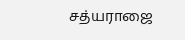சத்யராஜை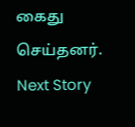கைது செய்தனர்.
Next Story